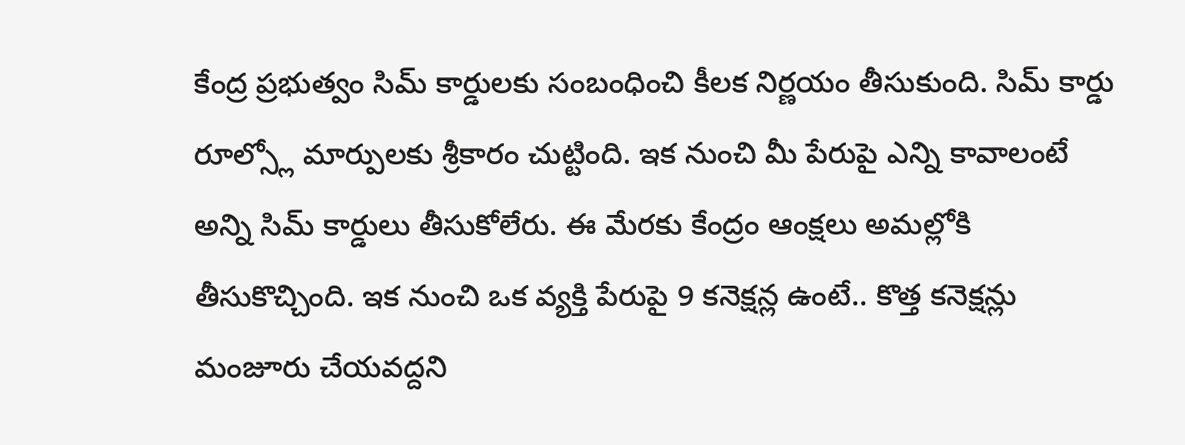కేంద్ర ప్రభుత్వం సిమ్ కార్డులకు సంబంధించి కీలక నిర్ణయం తీసుకుంది. సిమ్ కార్డు రూల్స్లో మార్పులకు శ్రీకారం చుట్టింది. ఇక నుంచి మీ పేరుపై ఎన్ని కావాలంటే అన్ని సిమ్ కార్డులు తీసుకోలేరు. ఈ మేరకు కేంద్రం ఆంక్షలు అమల్లోకి తీసుకొచ్చింది. ఇక నుంచి ఒక వ్యక్తి పేరుపై 9 కనెక్షన్ల ఉంటే.. కొత్త కనెక్షన్లు మంజూరు చేయవద్దని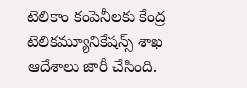టెలికాం కంపెనీలకు కేంద్ర టెలికమ్యూనికేషన్స్ శాఖ ఆదేశాలు జారీ చేసింది.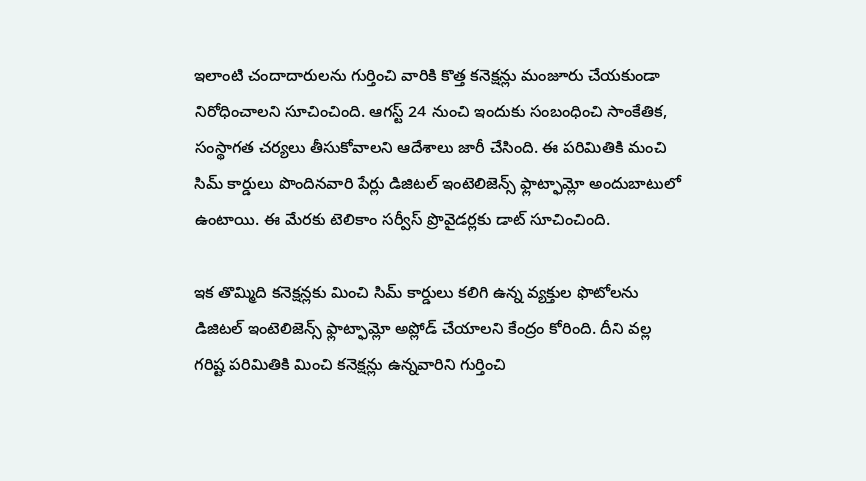ఇలాంటి చందాదారులను గుర్తించి వారికి కొత్త కనెక్షన్లు మంజూరు చేయకుండా నిరోధించాలని సూచించింది. ఆగస్ట్ 24 నుంచి ఇందుకు సంబంధించి సాంకేతిక, సంస్థాగత చర్యలు తీసుకోవాలని ఆదేశాలు జారీ చేసింది. ఈ పరిమితికి మంచి సిమ్ కార్డులు పొందినవారి పేర్లు డిజిటల్ ఇంటెలిజెన్స్ ఫ్లాట్ఫామ్లో అందుబాటులో ఉంటాయి. ఈ మేరకు టెలికాం సర్వీస్ ప్రొవైడర్లకు డాట్ సూచించింది.

ఇక తొమ్మిది కనెక్షన్లకు మించి సిమ్ కార్డులు కలిగి ఉన్న వ్యక్తుల ఫొటోలను డిజిటల్ ఇంటెలిజెన్స్ ఫ్లాట్ఫామ్లో అప్లోడ్ చేయాలని కేంద్రం కోరింది. దీని వల్ల గరిష్ట పరిమితికి మించి కనెక్షన్లు ఉన్నవారిని గుర్తించి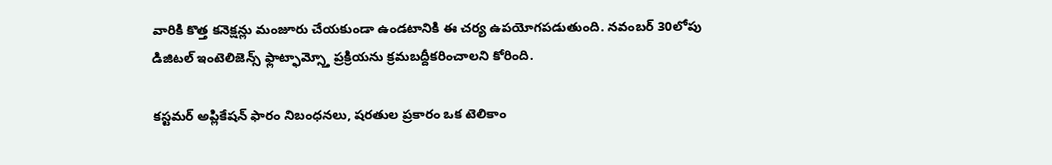వారికి కొత్త కనెక్షన్లు మంజూరు చేయకుండా ఉండటానికి ఈ చర్య ఉపయోగపడుతుంది. నవంబర్ 30లోపు డిజిటల్ ఇంటెలిజెన్స్ ఫ్లాట్ఫామ్స్తో ప్రక్రియను క్రమబద్దీకరించాలని కోరింది.

కస్టమర్ అప్లికేషన్ ఫారం నిబంధనలు, షరతుల ప్రకారం ఒక టెలికాం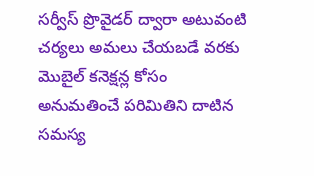సర్వీస్ ప్రొవైడర్ ద్వారా అటువంటి చర్యలు అమలు చేయబడే వరకు మొబైల్ కనెక్షన్ల కోసం అనుమతించే పరిమితిని దాటిన సమస్య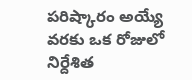పరిష్కారం అయ్యే వరకు ఒక రోజులో నిర్దేశిత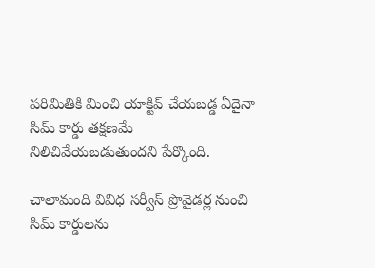పరిమితికి మించి యాక్టివ్ చేయబడ్డ ఏదైనా సిమ్ కార్డు తక్షణమే నిలిచివేయబడుతుందని పేర్కొంది.

చాలామంది వివిధ సర్వీస్ ప్రొవైడర్ల నుంచి సిమ్ కార్డులను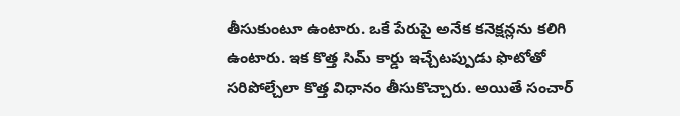తీసుకుంటూ ఉంటారు. ఒకే పేరుపై అనేక కనెక్షన్లను కలిగి ఉంటారు. ఇక కొత్త సిమ్ కార్డు ఇచ్చేటప్పుడు ఫొటోతో సరిపోల్చేలా కొత్త విధానం తీసుకొచ్చారు. అయితే సంచార్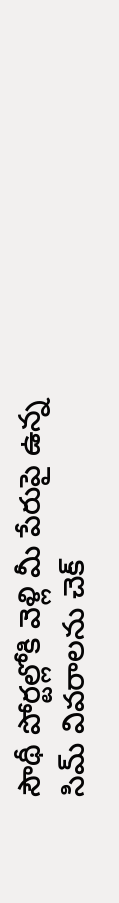సౌథీ పోర్టల్లోకి వెళ్లి మీ పేరుపై ఉన్న సిమ్ వివరాలను చెక్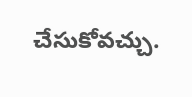చేసుకోవచ్చు.